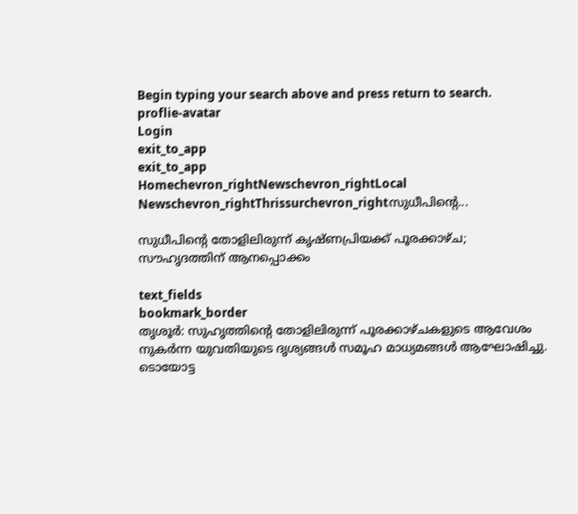Begin typing your search above and press return to search.
proflie-avatar
Login
exit_to_app
exit_to_app
Homechevron_rightNewschevron_rightLocal Newschevron_rightThrissurchevron_rightസുധീപിന്‍റെ...

സുധീപിന്‍റെ തോളിലിരുന്ന് കൃഷ്ണപ്രിയക്ക് പൂരക്കാഴ്ച; സൗഹൃദത്തിന് ആനപ്പൊക്കം

text_fields
bookmark_border
തൃശൂർ: സുഹൃത്തിന്‍റെ തോളിലിരുന്ന് പൂരക്കാഴ്ചകളുടെ ആവേശം നുകർന്ന യുവതിയുടെ ദൃശ്യങ്ങൾ സമൂഹ മാധ്യമങ്ങൾ ആഘോഷിച്ചു. ടൊയോട്ട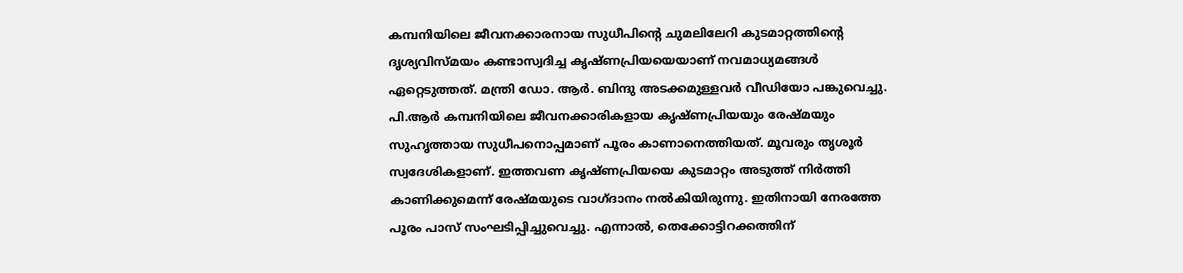കമ്പനിയിലെ ജീവനക്കാരനായ സുധീപിന്‍റെ ചുമലിലേറി കുടമാറ്റത്തിന്‍റെ ദൃശ്യവിസ്മയം കണ്ടാസ്വദിച്ച കൃഷ്ണപ്രിയയെയാണ് നവമാധ്യമങ്ങൾ ഏറ്റെടുത്തത്. മന്ത്രി ഡോ. ആർ. ബിന്ദു അടക്കമുള്ളവർ വീഡിയോ പങ്കുവെച്ചു. പി.ആർ കമ്പനിയിലെ ജീവനക്കാരികളായ കൃഷ്ണപ്രിയയും രേഷ്മയും സുഹൃത്തായ സുധീപനൊപ്പമാണ് പൂരം കാണാനെത്തിയത്. മൂവരും തൃശൂർ സ്വദേശികളാണ്. ഇത്തവണ കൃഷ്ണപ്രിയയെ കുടമാറ്റം അടുത്ത് നിർത്തി കാണിക്കുമെന്ന് രേഷ്മയുടെ വാഗ്ദാനം നൽകിയിരുന്നു. ഇതിനായി നേരത്തേ പൂരം പാസ് സംഘടിപ്പിച്ചുവെച്ചു. എന്നാൽ, തെക്കോട്ടിറക്കത്തിന്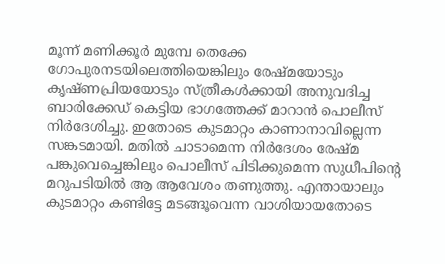മൂന്ന് മണിക്കൂർ മുമ്പേ തെക്കേ ഗോപുരനടയിലെത്തിയെങ്കിലും രേഷ്മയോടും കൃഷ്ണപ്രിയയോടും സ്ത്രീകൾക്കായി അനുവദിച്ച ബാരിക്കേഡ് കെട്ടിയ ഭാഗത്തേക്ക് മാറാൻ പൊലീസ് നിർദേശിച്ചു. ഇതോടെ കുടമാറ്റം കാണാനാവില്ലെന്ന സങ്കടമായി. മതിൽ ചാടാമെന്ന നിർദേശം രേഷ്മ പങ്കുവെച്ചെങ്കിലും പൊലീസ് പിടിക്കുമെന്ന സുധീപിന്‍റെ മറുപടിയിൽ ആ ആവേശം തണുത്തു. എന്തായാലും കുടമാറ്റം കണ്ടിട്ടേ മടങ്ങൂവെന്ന വാശിയായതോടെ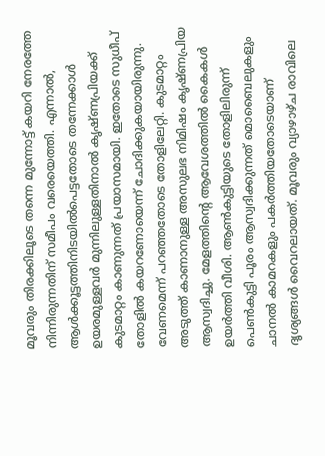മൂവരും തിരക്കിലൂടെ തന്നെ മുന്നോട്ട് കയറി നേരത്തേ നിന്നിരുന്നതിന് സമീപം വരെയെത്തി. എന്നാൽ, ആൾക്കൂട്ടത്തിനിടയിൽപെട്ടതോടെ തന്നേക്കാൾ ഉയരമുള്ളവർ മുന്നിലുള്ളതിനാൽ കൃഷ്ണപ്രിയക്ക് കുടമാറ്റം കാണുന്നത് പ്രയാസമായി. ഇതോടെ സുധീപ് തോളിൽ കയറണോയെന്ന് ചോദിക്കുകയായിരുന്നു. വേണമെന്ന് പറഞ്ഞതോടെ തോളിലേറ്റി. കുടമാറ്റം അടുത്ത് കാണാനുള്ള അസുലഭ നിമിഷം കൃഷ്ണപ്രിയ ആസ്വദിച്ചു. മേളത്തിന്‍റെ ആവേശത്തിൽ കൈകൾ ഉയർത്തി വീശി. ആൺകുട്ടിയുടെ തോളിലിരുന്ന് പെൺകുട്ടി പൂരം ആസ്വദിക്കുന്നത് മൊബൈലുകളും ചാനൽ കാമറകളും പകർത്തിയതോടെയാണ് ദൃശ്യങ്ങൾ വൈറലായത്. മൂവരും വ്യാഴാഴ്ച രാവിലെ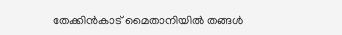തേക്കിൻകാട് മൈതാനിയിൽ തങ്ങൾ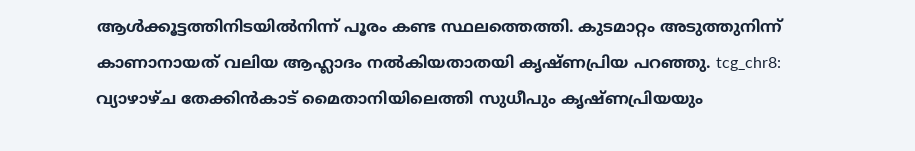ആൾക്കൂട്ടത്തിനിടയിൽനിന്ന് പൂരം കണ്ട സ്ഥലത്തെത്തി. കുടമാറ്റം അടുത്തുനിന്ന് കാണാനായത് വലിയ ആഹ്ലാദം നൽകിയതാതയി കൃഷ്ണപ്രിയ പറഞ്ഞു. tcg_chr8: വ്യാഴാഴ്ച തേക്കിൻകാട് മൈതാനിയിലെത്തി സുധീപും കൃഷ്ണപ്രിയയും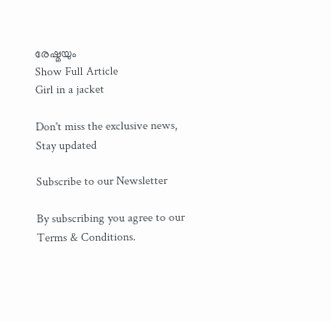രേഷ്മയും
Show Full Article
Girl in a jacket

Don't miss the exclusive news, Stay updated

Subscribe to our Newsletter

By subscribing you agree to our Terms & Conditions.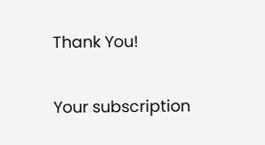Thank You!

Your subscription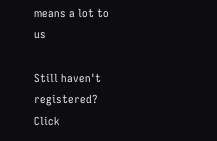means a lot to us

Still haven't registered? Click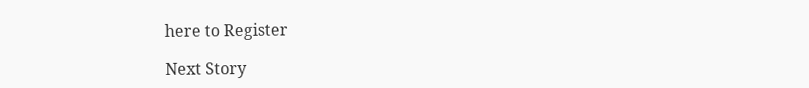here to Register

Next Story